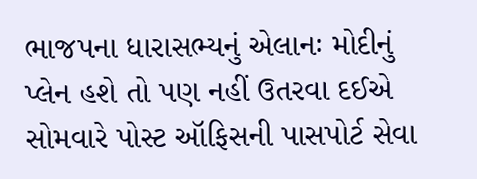ભાજપના ધારાસભ્યનું એલાનઃ મોદીનું પ્લેન હશે તો પણ નહીં ઉતરવા દઈએ
સોમવારે પોસ્ટ ઑફિસની પાસપોર્ટ સેવા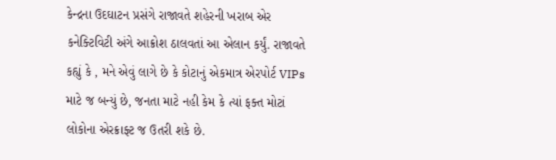કેન્દ્રના ઉદઘાટન પ્રસંગે રાજાવતે શહેરની ખરાબ એર કનેક્ટિવિટી અંગે આક્રોશ ઠાલવતાં આ એલાન કર્યું. રાજાવતે કહ્યું કે , મને એવું લાગે છે કે કોટાનું એકમાત્ર એરપોર્ટ VIPs માટે જ બન્યું છે, જનતા માટે નહી કેમ કે ત્યાં ફક્ત મોટાં લોકોના એરક્રાફ્ટ જ ઉતરી શકે છે.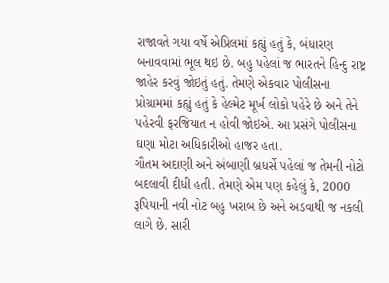રાજાવતે ગયા વર્ષે એપ્રિલમાં કહ્યું હતું કે, બંધારણ બનાવવામાં ભૂલ થઇ છે. બહુ પહેલાં જ ભારતને હિન્દુ રાષ્ટ્ર જાહેર કરવું જોઇતું હતું. તેમણે એકવાર પોલીસના પ્રોગ્રામમાં કહ્યું હતું કે હેલ્મેટ મૂર્ખ લોકો પહેરે છે અને તેને પહેરવી ફરજિયાત ન હોવી જોઇએ. આ પ્રસંગે પોલીસના ઘણા મોટા અધિકારીઓ હાજર હતા.
ગૌતમ અદાણી અને અંબાણી બ્રધર્સે પહેલાં જ તેમની નોટો બદલાવી દીધી હતી. તેમણે એમ પણ કહેલું કે, 2000 રૂપિયાની નવી નોટ બહુ ખરાબ છે અને અડવાથી જ નકલી લાગે છે. સારી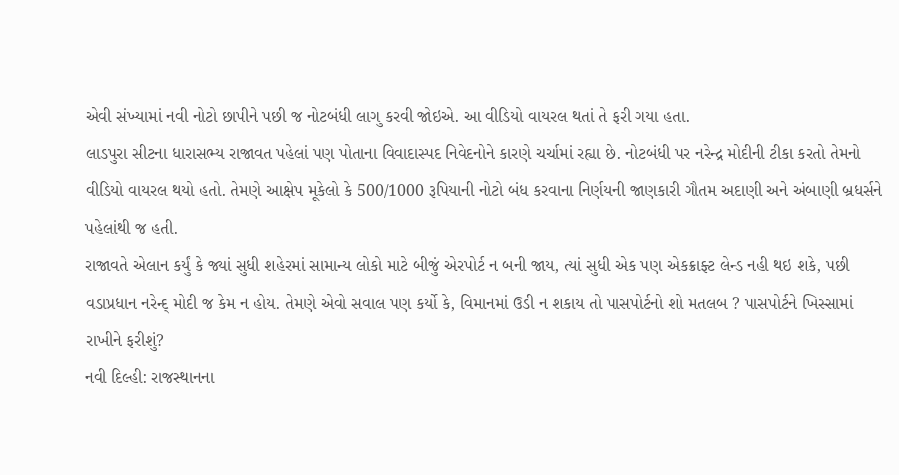એવી સંખ્યામાં નવી નોટો છાપીને પછી જ નોટબંધી લાગુ કરવી જોઇએ. આ વીડિયો વાયરલ થતાં તે ફરી ગયા હતા.
લાડપુરા સીટના ધારાસભ્ય રાજાવત પહેલાં પણ પોતાના વિવાદાસ્પદ નિવેદનોને કારણે ચર્ચામાં રહ્યા છે. નોટબંધી પર નરેન્દ્ર મોદીની ટીકા કરતો તેમનો વીડિયો વાયરલ થયો હતો. તેમણે આક્ષેપ મૂકેલો કે 500/1000 રૂપિયાની નોટો બંધ કરવાના નિર્ણયની જાણકારી ગૌતમ અદાણી અને અંબાણી બ્રધર્સને પહેલાંથી જ હતી.
રાજાવતે એલાન કર્યું કે જ્યાં સુધી શહેરમાં સામાન્ય લોકો માટે બીજું એરપોર્ટ ન બની જાય, ત્યાં સુધી એક પણ એકક્રાફ્ટ લેન્ડ નહી થઇ શકે, પછી વડાપ્રધાન નરેન્દ્ મોદી જ કેમ ન હોય. તેમણે એવો સવાલ પણ કર્યો કે, વિમાનમાં ઉડી ન શકાય તો પાસપોર્ટનો શો મતલબ ? પાસપોર્ટને ખિસ્સામાં રાખીને ફરીશું?
નવી દિલ્હી: રાજસ્થાનના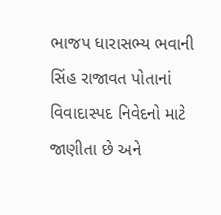ભાજપ ધારાસભ્ય ભવાની સિંહ રાજાવત પોતાનાં વિવાદાસ્પદ નિવેદનો માટે જાણીતા છે અને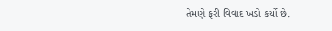તેમણે ફરી વિવાદ ખડો કર્યો છે.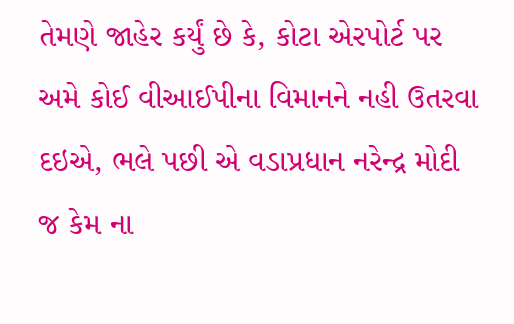તેમણે જાહેર કર્યું છે કે, કોટા એરપોર્ટ પર અમે કોઈ વીઆઈપીના વિમાનને નહી ઉતરવા દઇએ, ભલે પછી એ વડાપ્રધાન નરેન્દ્ર મોદી જ કેમ ના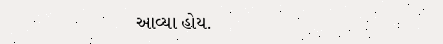આવ્યા હોય.